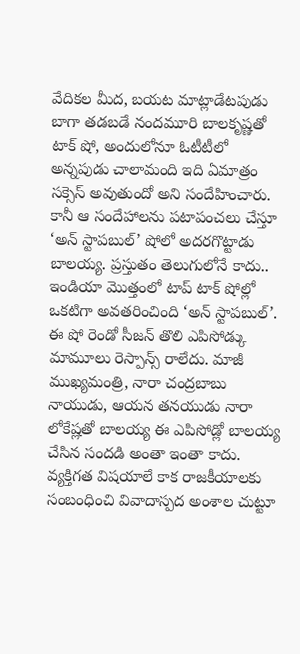వేదికల మీద, బయట మాట్లాడేటపుడు బాగా తడబడే నందమూరి బాలకృష్ణతో టాక్ షో, అందులోనూ ఓటీటీలో అన్నపుడు చాలామంది ఇది ఏమాత్రం సక్సెస్ అవుతుందో అని సందేహించారు. కానీ ఆ సందేహాలను పటాపంచలు చేస్తూ ‘అన్ స్టాపబుల్’ షోలో అదరగొట్టాడు బాలయ్య. ప్రస్తుతం తెలుగులోనే కాదు.. ఇండియా మొత్తంలో టాప్ టాక్ షోల్లో ఒకటిగా అవతరించింది ‘అన్ స్టాపబుల్’.
ఈ షో రెండో సీజన్ తొలి ఎపిసోడ్కు మామూలు రెస్పాన్స్ రాలేదు. మాజీ ముఖ్యమంత్రి, నారా చంద్రబాబు నాయుడు, ఆయన తనయుడు నారా లోకేష్లతో బాలయ్య ఈ ఎపిసోడ్లో బాలయ్య చేసిన సందడి అంతా ఇంతా కాదు. వ్యక్తిగత విషయాలే కాక రాజకీయాలకు సంబంధించి వివాదాస్పద అంశాల చుట్టూ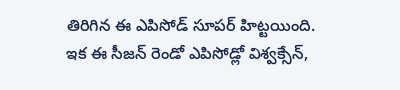తిరిగిన ఈ ఎపిసోడ్ సూపర్ హిట్టయింది. ఇక ఈ సీజన్ రెండో ఎపిసోడ్లో విశ్వక్సేన్,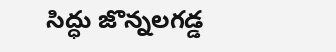సిద్ధు జొన్నలగడ్డ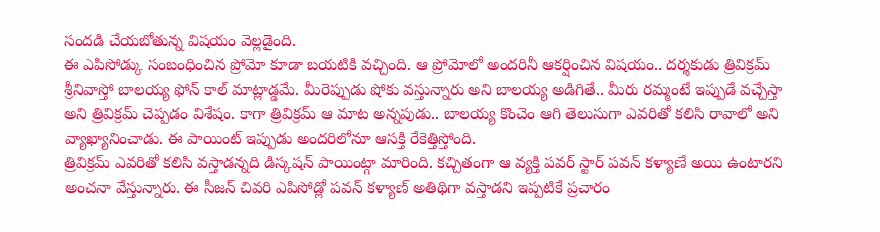సందడి చేయబోతున్న విషయం వెల్లడైంది.
ఈ ఎపిసోడ్కు సంబంధించిన ప్రోమో కూడా బయటికి వచ్చింది. ఆ ప్రోమోలో అందరినీ ఆకర్షించిన విషయం.. దర్శకుడు త్రివిక్రమ్ శ్రీనివాస్తో బాలయ్య ఫోన్ కాల్ మాట్లాడ్డమే. మీరెప్పుడు షోకు వస్తున్నారు అని బాలయ్య అడిగితే.. మీరు రమ్మంటే ఇప్పుడే వచ్చేస్తా అని త్రివిక్రమ్ చెప్పడం విశేషం. కాగా త్రివిక్రమ్ ఆ మాట అన్నపుడు.. బాలయ్య కొంచెం ఆగి తెలుసుగా ఎవరితో కలిసి రావాలో అని వ్యాఖ్యానించాడు. ఈ పాయింట్ ఇప్పుడు అందరిలోనూ ఆసక్తి రేకెత్తిస్తోంది.
త్రివిక్రమ్ ఎవరితో కలిసి వస్తాడన్నది డిస్కషన్ పాయింట్గా మారింది. కచ్చితంగా ఆ వ్యక్తి పవర్ స్టార్ పవన్ కళ్యాణే అయి ఉంటారని అంచనా వేస్తున్నారు. ఈ సీజన్ చివరి ఎపిసోడ్లో పవన్ కళ్యాణ్ అతిథిగా వస్తాడని ఇప్పటికే ప్రచారం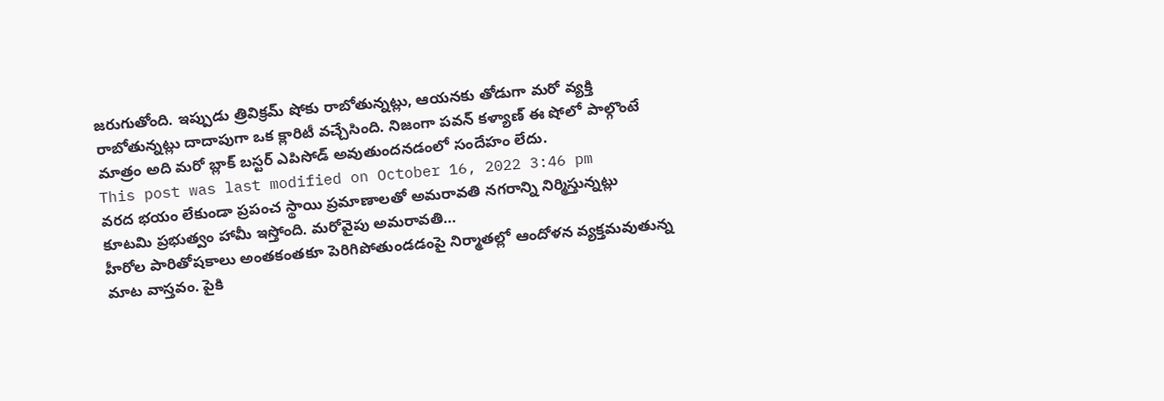జరుగుతోంది. ఇప్పుడు త్రివిక్రమ్ షోకు రాబోతున్నట్లు, ఆయనకు తోడుగా మరో వ్యక్తి రాబోతున్నట్లు దాదాపుగా ఒక క్లారిటీ వచ్చేసింది. నిజంగా పవన్ కళ్యాణ్ ఈ షోలో పాల్గొంటే మాత్రం అది మరో బ్లాక్ బస్టర్ ఎపిసోడ్ అవుతుందనడంలో సందేహం లేదు.
This post was last modified on October 16, 2022 3:46 pm
వరద భయం లేకుండా ప్రపంచ స్థాయి ప్రమాణాలతో అమరావతి నగరాన్ని నిర్మిస్తున్నట్లు కూటమి ప్రభుత్వం హామీ ఇస్తోంది. మరోవైపు అమరావతి…
హీరోల పారితోషకాలు అంతకంతకూ పెరిగిపోతుండడంపై నిర్మాతల్లో ఆందోళన వ్యక్తమవుతున్న మాట వాస్తవం. పైకి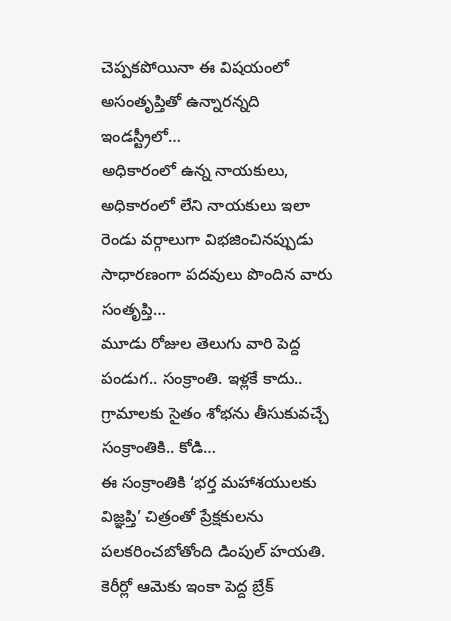చెప్పకపోయినా ఈ విషయంలో అసంతృప్తితో ఉన్నారన్నది ఇండస్ట్రీలో…
అధికారంలో ఉన్న నాయకులు, అధికారంలో లేని నాయకులు ఇలా రెండు వర్గాలుగా విభజించినప్పుడు సాధారణంగా పదవులు పొందిన వారు సంతృప్తి…
మూడు రోజుల తెలుగు వారి పెద్ద పండుగ.. సంక్రాంతి. ఇళ్లకే కాదు.. గ్రామాలకు సైతం శోభను తీసుకువచ్చే సంక్రాంతికి.. కోడి…
ఈ సంక్రాంతికి ‘భర్త మహాశయులకు విజ్ఞప్తి’ చిత్రంతో ప్రేక్షకులను పలకరించబోతోంది డింపుల్ హయతి. కెరీర్లో ఆమెకు ఇంకా పెద్ద బ్రేక్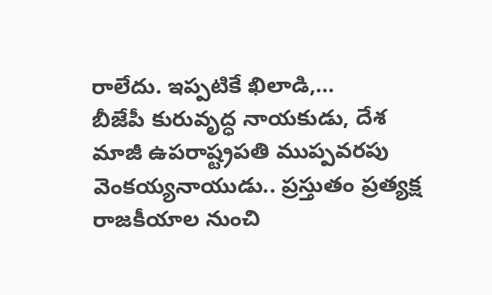రాలేదు. ఇప్పటికే ఖిలాడి,…
బీజేపీ కురువృద్ధ నాయకుడు, దేశ మాజీ ఉపరాష్ట్రపతి ముప్పవరపు వెంకయ్యనాయుడు.. ప్రస్తుతం ప్రత్యక్ష రాజకీయాల నుంచి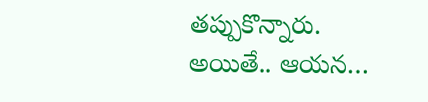తప్పుకొన్నారు. అయితే.. ఆయన…